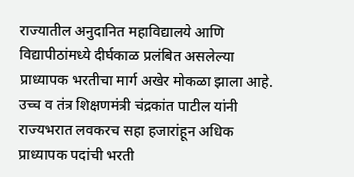राज्यातील अनुदानित महाविद्यालये आणि विद्यापीठांमध्ये दीर्घकाळ प्रलंबित असलेल्या प्राध्यापक भरतीचा मार्ग अखेर मोकळा झाला आहे. उच्च व तंत्र शिक्षणमंत्री चंद्रकांत पाटील यांनी राज्यभरात लवकरच सहा हजारांहून अधिक प्राध्यापक पदांची भरती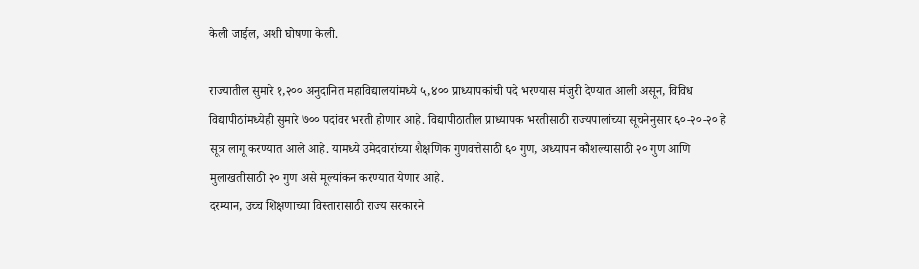केली जाईल, अशी घोषणा केली.

राज्यातील सुमारे १,२०० अनुदानित महाविद्यालयांमध्ये ५,४०० प्राध्यापकांची पदे भरण्यास मंजुरी देण्यात आली असून, विविध विद्यापीठांमध्येही सुमारे ७०० पदांवर भरती होणार आहे. विद्यापीठातील प्राध्यापक भरतीसाठी राज्यपालांच्या सूचनेनुसार ६०-२०-२० हे सूत्र लागू करण्यात आले आहे. यामध्ये उमेदवारांच्या शैक्षणिक गुणवत्तेसाठी ६० गुण, अध्यापन कौशल्यासाठी २० गुण आणि मुलाखतीसाठी २० गुण असे मूल्यांकन करण्यात येणार आहे.
दरम्यान, उच्च शिक्षणाच्या विस्तारासाठी राज्य सरकारने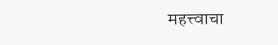महत्त्वाचा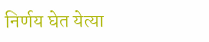निर्णय घेत येत्या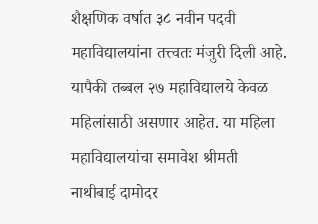शैक्षणिक वर्षात ३८ नवीन पदवी महाविद्यालयांना तत्त्वतः मंजुरी दिली आहे. यापैकी तब्बल २७ महाविद्यालये केवळ महिलांसाठी असणार आहेत. या महिला महाविद्यालयांचा समावेश श्रीमती नाथीबाई दामोदर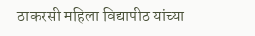ठाकरसी महिला विद्यापीठ यांच्या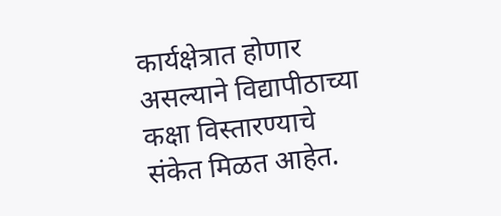कार्यक्षेत्रात होणार असल्याने विद्यापीठाच्या कक्षा विस्तारण्याचे संकेत मिळत आहेत.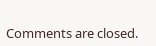Comments are closed.